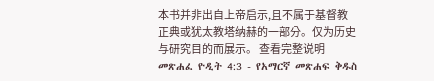本书并非出自上帝启示,且不属于基督教正典或犹太教塔纳赫的一部分。仅为历史与研究目的而展示。 查看完整说明 መጽሐፈ ዮዲት 4:3 - የአማርኛ መጽሐፍ ቅዱስ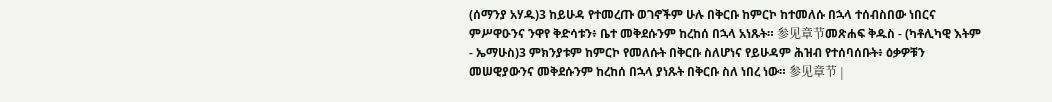(ሰማንያ አሃዱ)3 ከይሁዳ የተመረጡ ወገኖችም ሁሉ በቅርቡ ከምርኮ ከተመለሱ በኋላ ተሰብስበው ነበርና ምሥዋዑንና ንዋየ ቅድሳቱን፥ ቤተ መቅደሱንም ከረከሰ በኋላ አነጹት። 参见章节መጽሐፍ ቅዱስ - (ካቶሊካዊ እትም - ኤማሁስ)3 ምክንያቱም ከምርኮ የመለሱት በቅርቡ ስለሆነና የይሁዳም ሕዝብ የተሰባሰቡት፥ ዕቃዎቹን መሠዊያውንና መቅደሱንም ከረከሰ በኋላ ያነጹት በቅርቡ ስለ ነበረ ነው። 参见章节 |